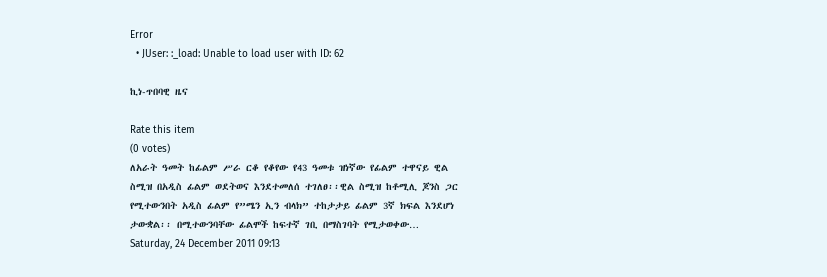Error
  • JUser: :_load: Unable to load user with ID: 62

ኪነ-ጥበባዊ ዜና

Rate this item
(0 votes)
ለአራት ዓመት ከፊልም ሥራ ርቆ የቆየው የ43 ዓመቱ ዝነኛው የፊልም ተዋናይ ዊል ስሚዝ በአዲስ ፊልም ወደትወና እንደተመለሰ ተገለፀ፡፡ዊል ስሚዝ ከቶሚሊ ጆንስ ጋር የሚተውንበት አዲስ ፊልም የ”ሜን ኢን ብላክ” ተከታታይ ፊልም 3ኛ ክፍል እንደሆነ ታውቋል፡፡ በሚተውንባቸው ፊልሞች ከፍተኛ ገቢ በማስገባት የሚታወቀው…
Saturday, 24 December 2011 09:13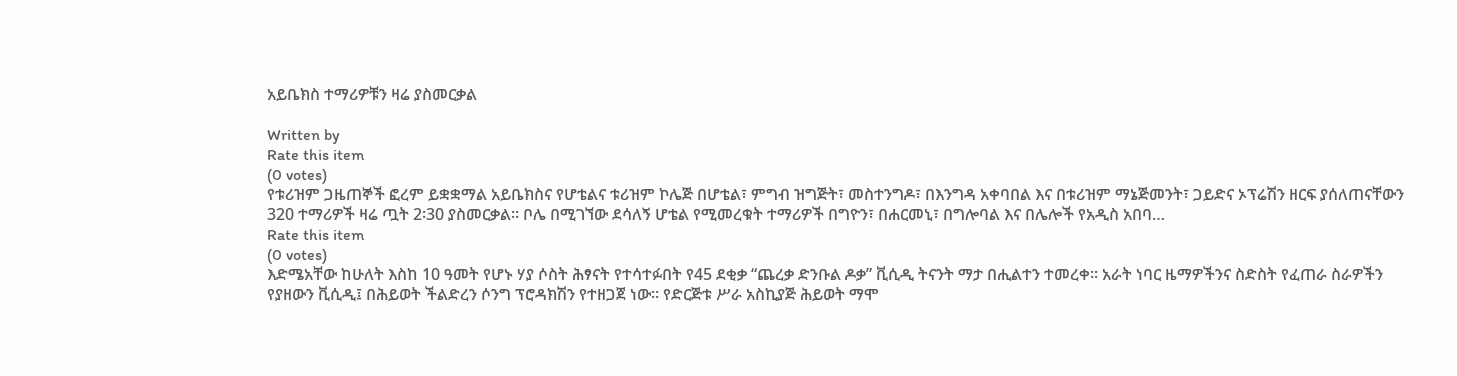አይቤክስ ተማሪዎቹን ዛሬ ያስመርቃል

Written by
Rate this item
(0 votes)
የቱሪዝም ጋዜጠኞች ፎረም ይቋቋማል አይቤክስና የሆቴልና ቱሪዝም ኮሌጅ በሆቴል፣ ምግብ ዝግጅት፣ መስተንግዶ፣ በእንግዳ አቀባበል እና በቱሪዝም ማኔጅመንት፣ ጋይድና ኦፕሬሽን ዘርፍ ያሰለጠናቸውን 320 ተማሪዎች ዛሬ ጧት 2፡30 ያስመርቃል፡፡ ቦሌ በሚገኘው ደሳለኝ ሆቴል የሚመረቁት ተማሪዎች በግዮን፣ በሐርመኒ፣ በግሎባል እና በሌሎች የአዲስ አበባ…
Rate this item
(0 votes)
እድሜአቸው ከሁለት እስከ 10 ዓመት የሆኑ ሃያ ሶስት ሕፃናት የተሳተፉበት የ45 ደቂቃ “ጨረቃ ድንቡል ዶቃ” ቪሲዲ ትናንት ማታ በሒልተን ተመረቀ፡፡ አራት ነባር ዜማዎችንና ስድስት የፈጠራ ስራዎችን የያዘውን ቪሲዲ፤ በሕይወት ችልድረን ሶንግ ፕሮዳክሽን የተዘጋጀ ነው፡፡ የድርጅቱ ሥራ አስኪያጅ ሕይወት ማሞ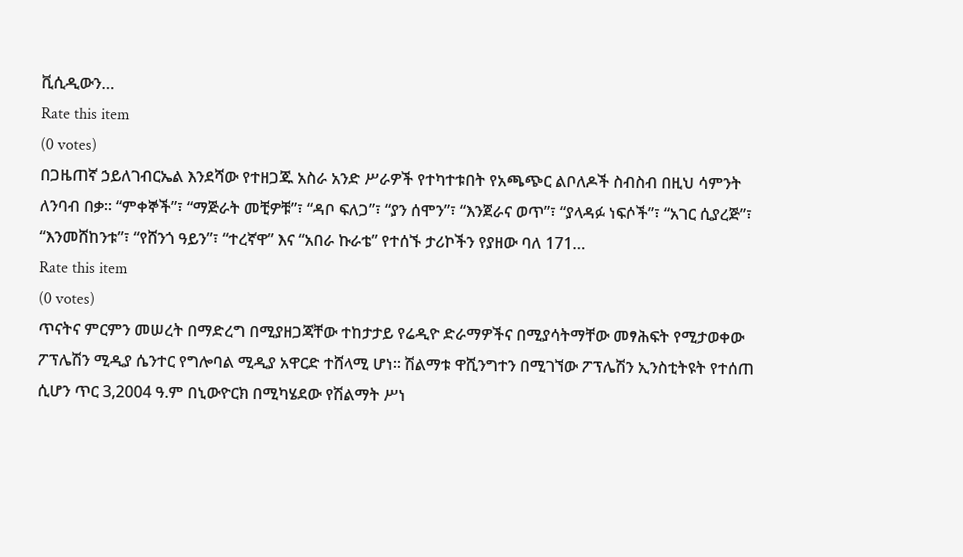ቪሲዲውን…
Rate this item
(0 votes)
በጋዜጠኛ ኃይለገብርኤል እንደሻው የተዘጋጁ አስራ አንድ ሥራዎች የተካተቱበት የአጫጭር ልቦለዶች ስብስብ በዚህ ሳምንት ለንባብ በቃ፡፡ “ምቀኞች”፣ “ማጅራት መቺዎቹ”፣ “ዳቦ ፍለጋ”፣ “ያን ሰሞን”፣ “እንጀራና ወጥ”፣ “ያላዳፉ ነፍሶች”፣ “አገር ሲያረጅ”፣ “እንመሸከንቱ”፣ “የሸንጎ ዓይን”፣ “ተረኛዋ” እና “አበራ ኩራቴ” የተሰኙ ታሪኮችን የያዘው ባለ 171…
Rate this item
(0 votes)
ጥናትና ምርምን መሠረት በማድረግ በሚያዘጋጃቸው ተከታታይ የሬዲዮ ድራማዎችና በሚያሳትማቸው መፃሕፍት የሚታወቀው ፖፕሌሽን ሚዲያ ሴንተር የግሎባል ሚዲያ አዋርድ ተሸላሚ ሆነ፡፡ ሽልማቱ ዋሺንግተን በሚገኘው ፖፕሌሽን ኢንስቲትዩት የተሰጠ ሲሆን ጥር 3,2004 ዓ.ም በኒውዮርክ በሚካሄደው የሽልማት ሥነ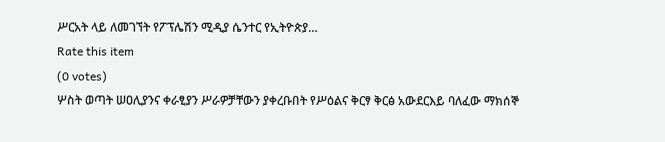ሥርአት ላይ ለመገኘት የፖፕሌሽን ሚዲያ ሴንተር የኢትዮጵያ…
Rate this item
(0 votes)
ሦስት ወጣት ሠዐሊያንና ቀራፂያን ሥራዎቻቸውን ያቀረቡበት የሥዕልና ቅርፃ ቅርፅ አውደርእይ ባለፈው ማክሰኞ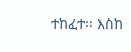ተከፈተ፡፡ እስከ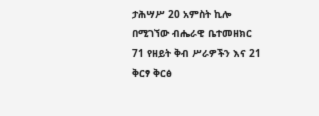ታሕሣሥ 20 አምስት ኪሎ በሚገኘው ብሔራዊ ቤተመዘክር 71 የዘይት ቅብ ሥራዎችን እና 21 ቅርፃ ቅርፅ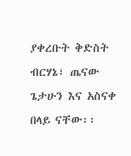ያቀረቡት ቅድስት ብርሃኔ፣ ጤናው ጌታሁን እና አስናቀ በላይ ናቸው፡፡